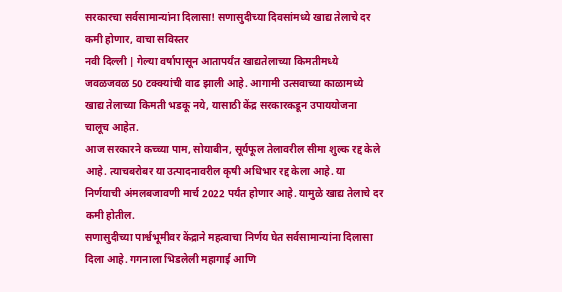सरकारचा सर्वसामान्यांना दिलासा! सणासुदीच्या दिवसांमध्ये खाद्य तेलाचे दर कमी होणार, वाचा सविस्तर
नवी दिल्ली | गेल्या वर्षापासून आतापर्यंत खाद्यतेलाच्या किमतीमध्ये जवळजवळ 50 टक्क्यांची वाढ झाली आहे. आगामी उत्सवाच्या काळामध्ये खाद्य तेलाच्या किमती भडकू नये, यासाठी केंद्र सरकारकडून उपाययोजना चालूच आहेत.
आज सरकारने कच्च्या पाम, सोयाबीन, सूर्यफूल तेलावरील सीमा शुल्क रद्द केले आहे. त्याचबरोबर या उत्पादनावरील कृषी अधिभार रद्द केला आहे. या निर्णयाची अंमलबजावणी मार्च 2022 पर्यंत होणार आहे. यामुळे खाद्य तेलाचे दर कमी होतील.
सणासुदीच्या पार्श्वभूमीवर केंद्राने महत्वाचा निर्णय घेत सर्वसामान्यांना दिलासा दिला आहे. गगनाला भिडलेली महागाई आणि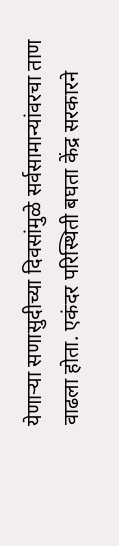येणाऱ्या सणासुदीच्या दिवसांमुळे सर्वसामान्यांवरचा ताण वाढला होता. एकंदर परिस्थिती बघता केंद्र सरकारने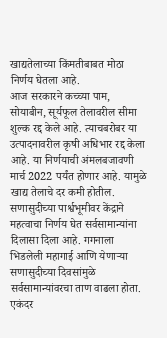खाद्यतेलाच्या किंमतीबाबत मोठा निर्णय घेतला आहे.
आज सरकारने कच्च्या पाम, सोयाबीन, सूर्यफूल तेलावरील सीमा शुल्क रद्द केले आहे. त्याचबरोबर या उत्पादनावरील कृषी अधिभार रद्द केला आहे. या निर्णयाची अंमलबजावणी मार्च 2022 पर्यंत होणार आहे. यामुळे खाद्य तेलाचे दर कमी होतील.
सणासुदीच्या पार्श्वभूमीवर केंद्राने महत्वाचा निर्णय घेत सर्वसामान्यांना दिलासा दिला आहे. गगनाला भिडलेली महागाई आणि येणाऱ्या सणासुदीच्या दिवसांमुळे सर्वसामान्यांवरचा ताण वाढला होता. एकंदर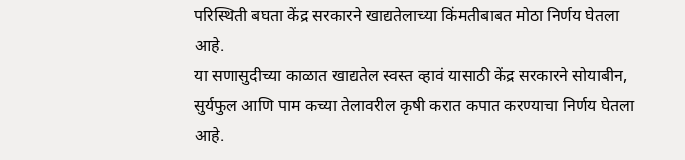परिस्थिती बघता केंद्र सरकारने खाद्यतेलाच्या किंमतीबाबत मोठा निर्णय घेतला आहे.
या सणासुदीच्या काळात खाद्यतेल स्वस्त व्हावं यासाठी केंद्र सरकारने सोयाबीन, सुर्यफुल आणि पाम कच्या तेलावरील कृषी करात कपात करण्याचा निर्णय घेतला आहे.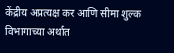केंद्रीय अप्रत्यक्ष कर आणि सीमा शुल्क विभागाच्या अर्थात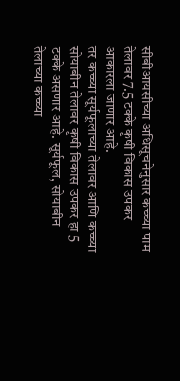सीबीआयसीच्या अधिसूचनेनुसार कच्च्या पाम तेलावर 7.5 टक्के कृषी विकास उपकर आकारला जाणार आहे.
तर कच्च्या सूर्यफूलाच्या तेलावर आणि कच्च्या सोयाबीन तेलावर कृषी विकास उपकर हा 5 टक्के असणार आहे. सूर्यफूल, सोयाबीन तेलाच्या कच्च्या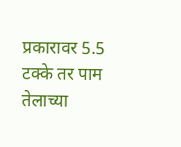प्रकारावर 5.5 टक्के तर पाम तेलाच्या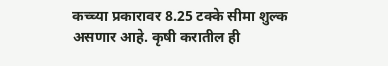कच्च्या प्रकारावर 8.25 टक्के सीमा शुल्क असणार आहे. कृषी करातील ही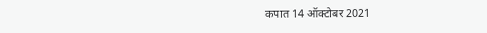कपात 14 ऑक्टोबर 2021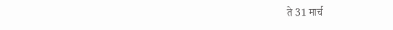ते 31 मार्च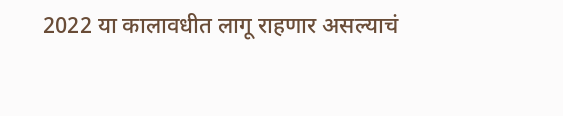2022 या कालावधीत लागू राहणार असल्याचं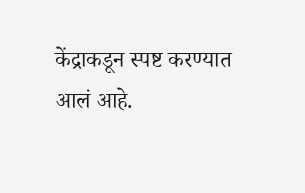केंद्राकडून स्पष्ट करण्यात आलं आहे.